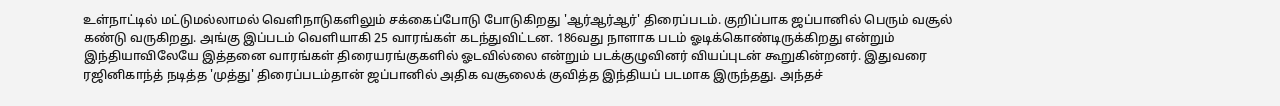உள்நாட்டில் மட்டுமல்லாமல் வெளிநாடுகளிலும் சக்கைப்போடு போடுகிறது 'ஆர்ஆர்ஆர்' திரைப்படம். குறிப்பாக ஜப்பானில் பெரும் வசூல் கண்டு வருகிறது. அங்கு இப்படம் வெளியாகி 25 வாரங்கள் கடந்துவிட்டன. 186வது நாளாக படம் ஓடிக்கொண்டிருக்கிறது என்றும் இந்தியாவிலேயே இத்தனை வாரங்கள் திரையரங்குகளில் ஓடவில்லை என்றும் படக்குழுவினர் வியப்புடன் கூறுகின்றனர். இதுவரை ரஜினிகாந்த் நடித்த 'முத்து' திரைப்படம்தான் ஜப்பானில் அதிக வசூலைக் குவித்த இந்தியப் படமாக இருந்தது. அந்தச்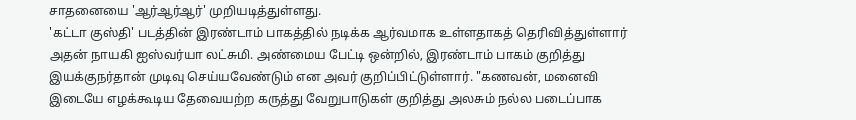சாதனையை 'ஆர்ஆர்ஆர்' முறியடித்துள்ளது.
'கட்டா குஸ்தி' படத்தின் இரண்டாம் பாகத்தில் நடிக்க ஆர்வமாக உள்ளதாகத் தெரிவித்துள்ளார் அதன் நாயகி ஐஸ்வர்யா லட்சுமி. அண்மைய பேட்டி ஒன்றில், இரண்டாம் பாகம் குறித்து இயக்குநர்தான் முடிவு செய்யவேண்டும் என அவர் குறிப்பிட்டுள்ளார். "கணவன், மனைவி இடையே எழக்கூடிய தேவையற்ற கருத்து வேறுபாடுகள் குறித்து அலசும் நல்ல படைப்பாக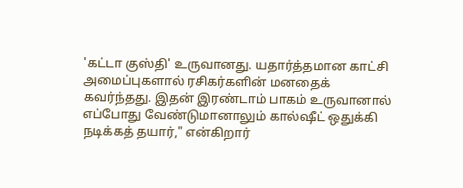'கட்டா குஸ்தி' உருவானது. யதார்த்தமான காட்சி அமைப்புகளால் ரசிகர்களின் மனதைக் கவர்ந்தது. இதன் இரண்டாம் பாகம் உருவானால் எப்போது வேண்டுமானாலும் கால்ஷீட் ஒதுக்கி நடிக்கத் தயார்," என்கிறார்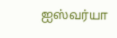ஐஸ்வர்யா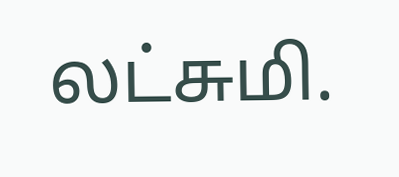லட்சுமி.